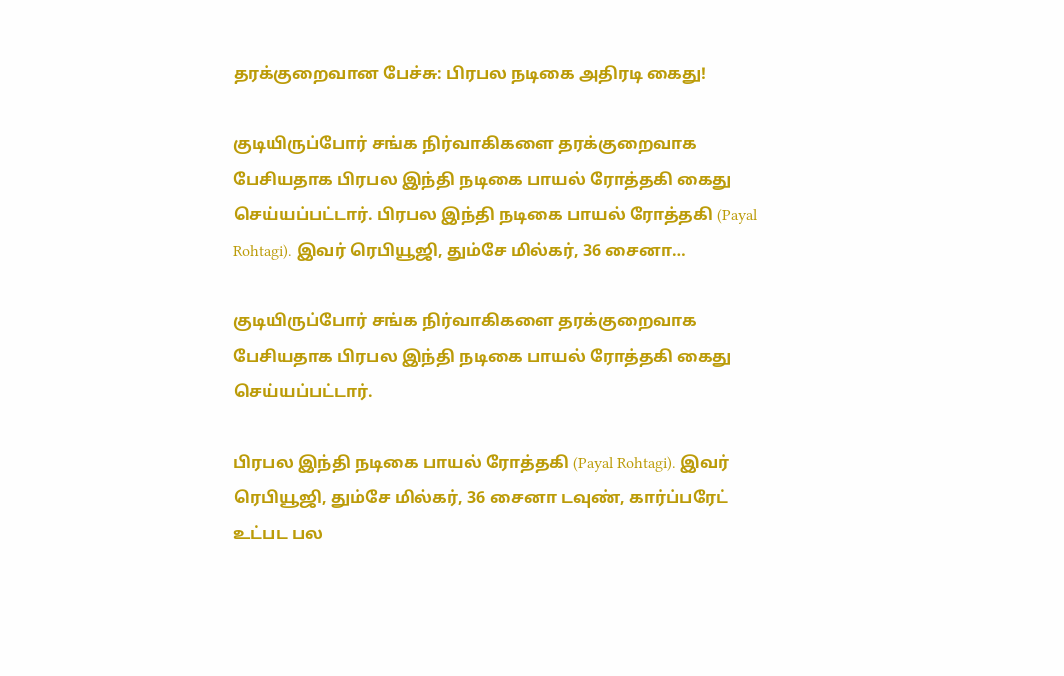தரக்குறைவான பேச்சு: பிரபல நடிகை அதிரடி கைது!

குடியிருப்போர் சங்க நிர்வாகிகளை தரக்குறைவாக பேசியதாக பிரபல இந்தி நடிகை பாயல் ரோத்தகி கைது செய்யப்பட்டார். பிரபல இந்தி நடிகை பாயல் ரோத்தகி (Payal Rohtagi). இவர் ரெபியூஜி, தும்சே மில்கர், 36 சைனா…

குடியிருப்போர் சங்க நிர்வாகிகளை தரக்குறைவாக பேசியதாக பிரபல இந்தி நடிகை பாயல் ரோத்தகி கைது செய்யப்பட்டார்.

பிரபல இந்தி நடிகை பாயல் ரோத்தகி (Payal Rohtagi). இவர் ரெபியூஜி, தும்சே மில்கர், 36 சைனா டவுண், கார்ப்பரேட் உட்பட பல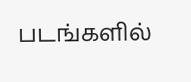படங்களில்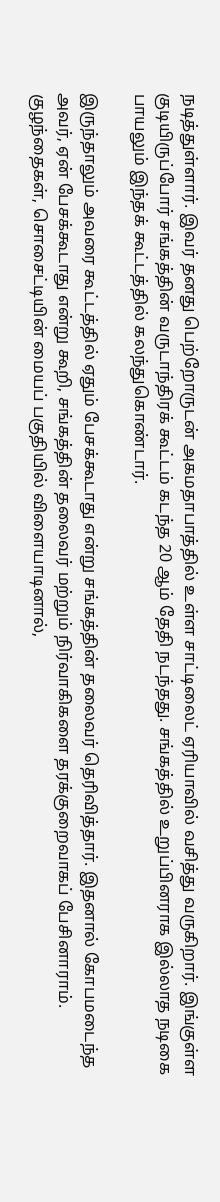நடித்துள்ளார். இவர் தனது பெற்றோருடன் அகமதாபாத்தில் உள்ள சாட்டிலைட் ஏரியாவில் வசித்து வருகிறார். இங்குள்ள குடியிருப்போர் சங்கத்தின் வருடாந்திரக் கூட்டம் கடந்த 20 ஆம் தேதி நடந்தது. சங்கத்தில் உறுப்பினராக இல்லாத நடிகை பாயலும் இந்தக் கூட்டத்தில் கலந்துகொண்டார்.

இருந்தாலும் அவரை கூட்டத்தில் ஏதும் பேசக்கூடாது என்று சங்கத்தின் தலைவர் தெரிவித்தார். இதனால் கோபமடைந்த அவர், ஏன் பேசக்கூடாது என்று கூறி, சங்கத்தின் தலைவர் மற்றும் நிர்வாகிகளை தரக்குறைவாகப் பேசினாராம். குழந்தைகள், சொசைட்டியின் மையப் பகுதியில் விளையாடினால்,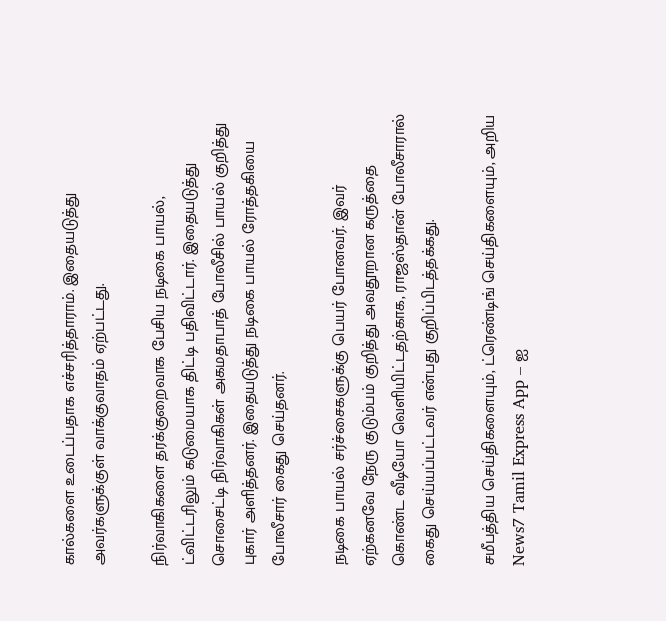கால்களை உடைப்பதாக எச்சரித்தாராம். இதையடுத்து அவர்களுக்குள் வாக்குவாதம் ஏற்பட்டது.

நிர்வாகிகளை தரக்குறைவாக பேசிய நடிகை பாயல், ட்விட்டரிலும் கடுமையாக திட்டி பதிவிட்டார். இதையடுத்து சொசைட்டி நிர்வாகிகள் அகமதாபாத் போலீசில் பாயல் குறித்து புகார் அளித்தனர். இதையடுத்து நடிகை பாயல் ரோத்தகியை போலீசார் கைது செய்தனர்.

நடிகை பாயல் சர்ச்சைகளுக்கு பெயர் போனவர். இவர் ஏற்கனவே நேரு குடும்பம் குறித்து அவதூறான கருத்தை கொண்ட வீடியோ வெளியிட்டதற்காக, ராஜஸ்தான் போலீசாரால் கைது செய்யப்பட்டவர் என்பது குறிப்பிடத்தக்கது.

சமீபத்திய செய்திகளையும், ட்ரெண்டிங் செய்திகளையும், அறிய News7 Tamil Express App – ஐ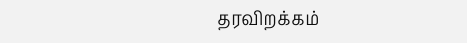தரவிறக்கம்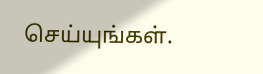செய்யுங்கள்.